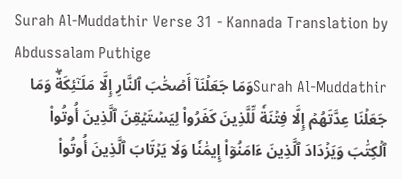Surah Al-Muddathir Verse 31 - Kannada Translation by Abdussalam Puthige
Surah Al-Muddathirوَمَا جَعَلۡنَآ أَصۡحَٰبَ ٱلنَّارِ إِلَّا مَلَـٰٓئِكَةٗۖ وَمَا جَعَلۡنَا عِدَّتَهُمۡ إِلَّا فِتۡنَةٗ لِّلَّذِينَ كَفَرُواْ لِيَسۡتَيۡقِنَ ٱلَّذِينَ أُوتُواْ ٱلۡكِتَٰبَ وَيَزۡدَادَ ٱلَّذِينَ ءَامَنُوٓاْ إِيمَٰنٗا وَلَا يَرۡتَابَ ٱلَّذِينَ أُوتُواْ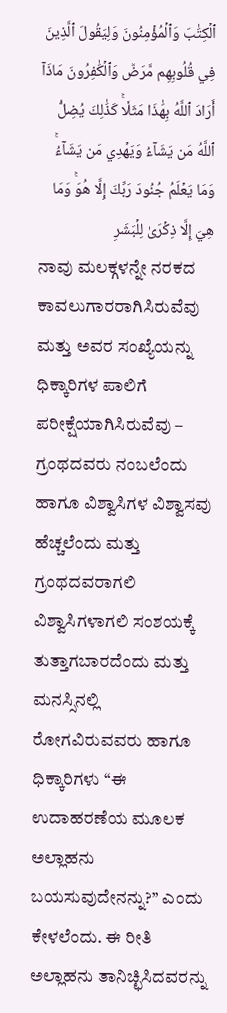ٱلۡكِتَٰبَ وَٱلۡمُؤۡمِنُونَ وَلِيَقُولَ ٱلَّذِينَ فِي قُلُوبِهِم مَّرَضٞ وَٱلۡكَٰفِرُونَ مَاذَآ أَرَادَ ٱللَّهُ بِهَٰذَا مَثَلٗاۚ كَذَٰلِكَ يُضِلُّ ٱللَّهُ مَن يَشَآءُ وَيَهۡدِي مَن يَشَآءُۚ وَمَا يَعۡلَمُ جُنُودَ رَبِّكَ إِلَّا هُوَۚ وَمَا هِيَ إِلَّا ذِكۡرَىٰ لِلۡبَشَرِ
ನಾವು ಮಲಕ್ಗಳನ್ನೇ ನರಕದ ಕಾವಲುಗಾರರಾಗಿಸಿರುವೆವು ಮತ್ತು ಅವರ ಸಂಖ್ಯೆಯನ್ನು ಧಿಕ್ಕಾರಿಗಳ ಪಾಲಿಗೆ ಪರೀಕ್ಷೆಯಾಗಿಸಿರುವೆವು – ಗ್ರಂಥದವರು ನಂಬಲೆಂದು ಹಾಗೂ ವಿಶ್ವಾಸಿಗಳ ವಿಶ್ವಾಸವು ಹೆಚ್ಚಲೆಂದು ಮತ್ತು ಗ್ರಂಥದವರಾಗಲಿ ವಿಶ್ವಾಸಿಗಳಾಗಲಿ ಸಂಶಯಕ್ಕೆ ತುತ್ತಾಗಬಾರದೆಂದು ಮತ್ತು ಮನಸ್ಸಿನಲ್ಲಿ ರೋಗವಿರುವವರು ಹಾಗೂ ಧಿಕ್ಕಾರಿಗಳು ‘‘ಈ ಉದಾಹರಣೆಯ ಮೂಲಕ ಅಲ್ಲಾಹನು ಬಯಸುವುದೇನನ್ನು?’’ ಎಂದು ಕೇಳಲೆಂದು. ಈ ರೀತಿ ಅಲ್ಲಾಹನು ತಾನಿಚ್ಛಿಸಿದವರನ್ನು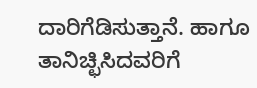ದಾರಿಗೆಡಿಸುತ್ತಾನೆ. ಹಾಗೂ ತಾನಿಚ್ಛಿಸಿದವರಿಗೆ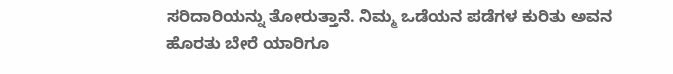ಸರಿದಾರಿಯನ್ನು ತೋರುತ್ತಾನೆ. ನಿಮ್ಮ ಒಡೆಯನ ಪಡೆಗಳ ಕುರಿತು ಅವನ ಹೊರತು ಬೇರೆ ಯಾರಿಗೂ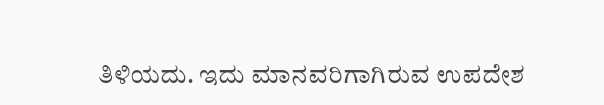ತಿಳಿಯದು. ಇದು ಮಾನವರಿಗಾಗಿರುವ ಉಪದೇಶ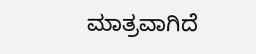ಮಾತ್ರವಾಗಿದೆ